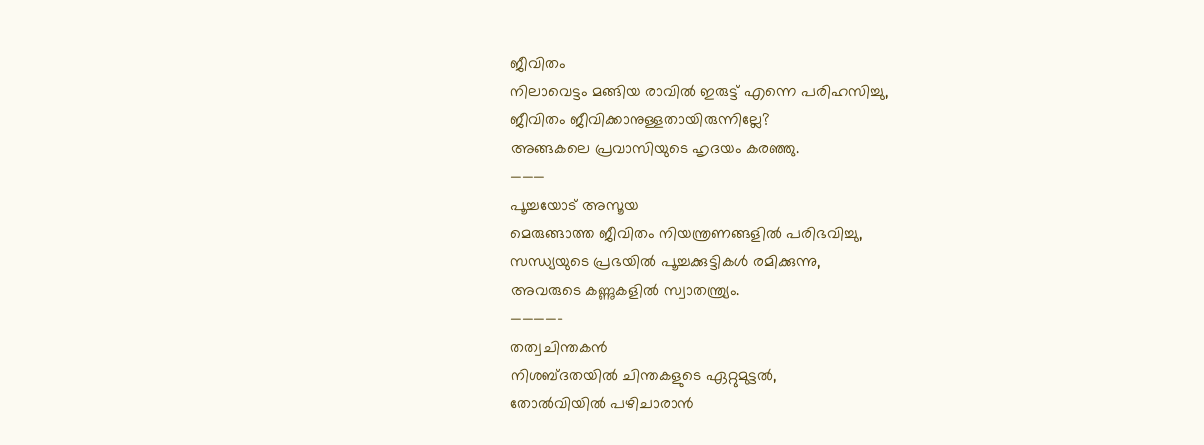ജീവിതം
നിലാവെട്ടം മങ്ങിയ രാവിൽ ഇരുട്ട് എന്നെ പരിഹസിച്ചു,
ജീവിതം ജീവിക്കാനുള്ളതായിരുന്നില്ലേ?
അങ്ങകലെ പ്രവാസിയുടെ ഹൃദയം കരഞ്ഞു.
———
പൂച്ചയോട് അസൂയ
മെരുങ്ങാത്ത ജീവിതം നിയന്ത്രണങ്ങളിൽ പരിഭവിച്ചു,
സന്ധ്യയുടെ പ്രഭയിൽ പൂച്ചക്കുട്ടികൾ രമിക്കുന്നു,
അവരുടെ കണ്ണുകളിൽ സ്വാതന്ത്ര്യം.
————–
തത്വചിന്തകൻ
നിശബ്ദതയിൽ ചിന്തകളുടെ ഏറ്റുമുട്ടൽ,
തോൽവിയിൽ പഴിചാരാൻ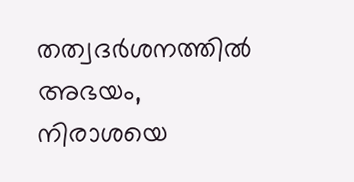തത്വദർശനത്തിൽ അഭയം,
നിരാശയെ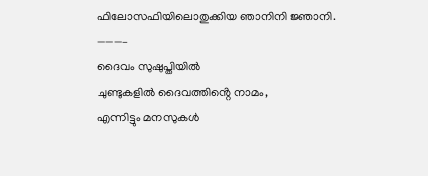ഫിലോസഫിയിലൊതുക്കിയ ഞാനിനി ജ്ഞാനി.
———–
ദൈവം സുഷുപ്തിയിൽ
ചുണ്ടുകളിൽ ദൈവത്തിൻ്റെ നാമം,
എന്നിട്ടും മനസുകൾ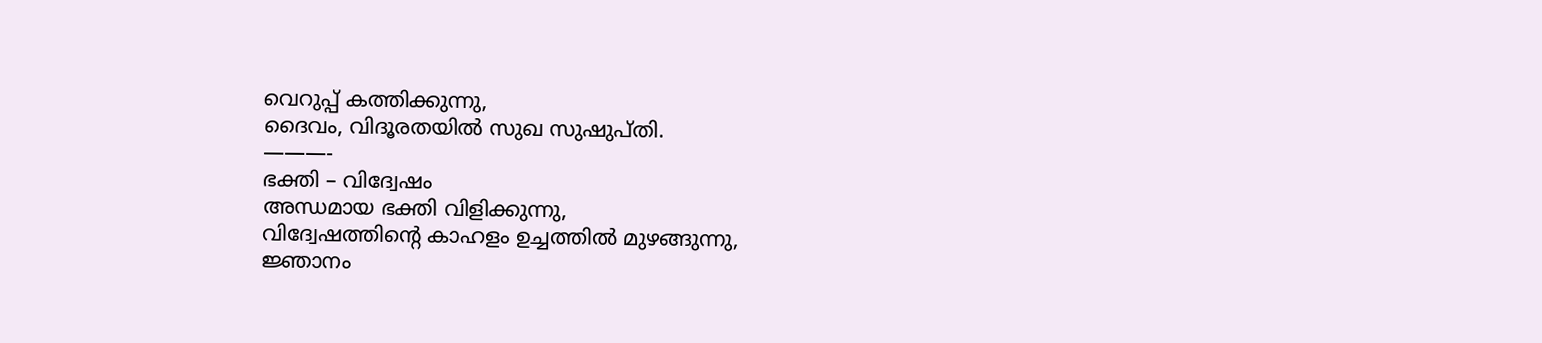വെറുപ്പ് കത്തിക്കുന്നു,
ദൈവം, വിദൂരതയിൽ സുഖ സുഷുപ്തി.
———-
ഭക്തി – വിദ്വേഷം
അന്ധമായ ഭക്തി വിളിക്കുന്നു,
വിദ്വേഷത്തിൻ്റെ കാഹളം ഉച്ചത്തിൽ മുഴങ്ങുന്നു,
ജ്ഞാനം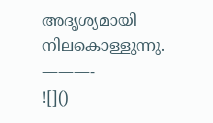അദൃശ്യമായി നിലകൊള്ളുന്നു.
———-
![]()